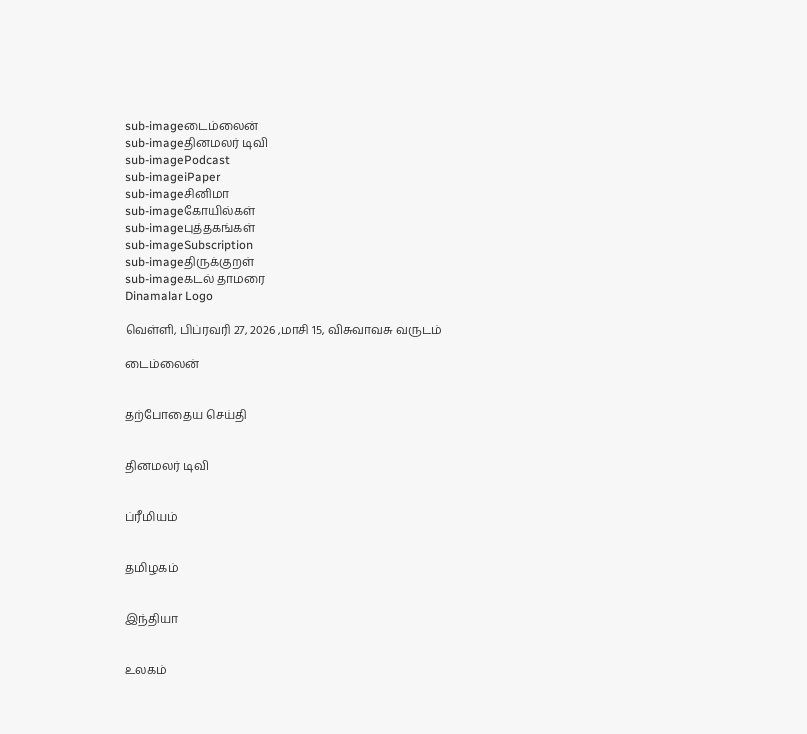sub-imageடைம்லைன்
sub-imageதினமலர் டிவி
sub-imagePodcast
sub-imageiPaper
sub-imageசினிமா
sub-imageகோயில்கள்
sub-imageபுத்தகங்கள்
sub-imageSubscription
sub-imageதிருக்குறள்
sub-imageகடல் தாமரை
Dinamalar Logo

வெள்ளி, பிப்ரவரி 27, 2026 ,மாசி 15, விசுவாவசு வருடம்

டைம்லைன்


தற்போதைய செய்தி


தினமலர் டிவி


ப்ரீமியம்


தமிழகம்


இந்தியா


உலகம்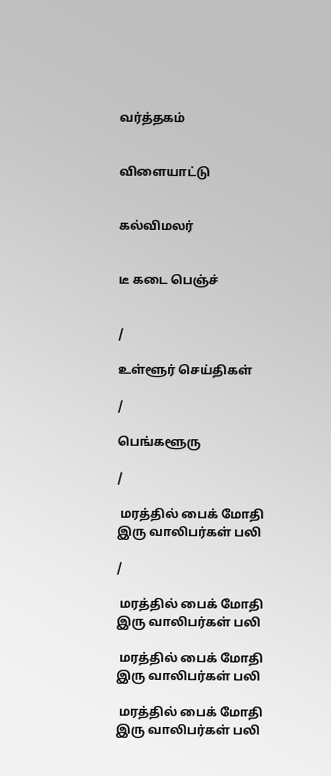வர்த்தகம்


விளையாட்டு


கல்விமலர்


டீ கடை பெஞ்ச்


/

உள்ளூர் செய்திகள்

/

பெங்களூரு

/

 மரத்தில் பைக் மோதி இரு வாலிபர்கள் பலி

/

 மரத்தில் பைக் மோதி இரு வாலிபர்கள் பலி

 மரத்தில் பைக் மோதி இரு வாலிபர்கள் பலி

 மரத்தில் பைக் மோதி இரு வாலிபர்கள் பலி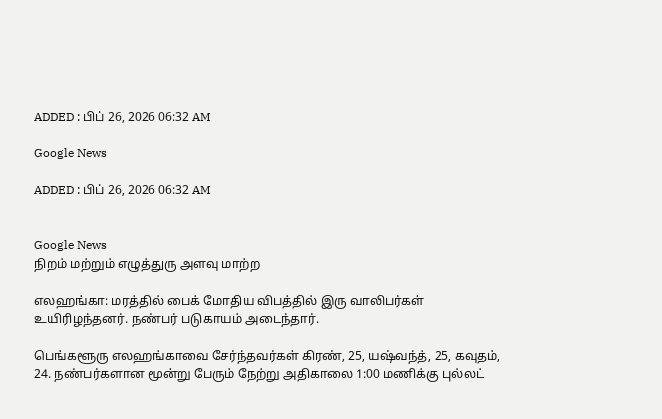ADDED : பிப் 26, 2026 06:32 AM

Google News

ADDED : பிப் 26, 2026 06:32 AM


Google News
நிறம் மற்றும் எழுத்துரு அளவு மாற்ற

எலஹங்கா: மரத்தில் பைக் மோதிய விபத்தில் இரு வாலிபர்கள் உயிரிழந்தனர். நண்பர் படுகாயம் அடைந்தார்.

பெங்களூரு எலஹங்காவை சேர்ந்தவர்கள் கிரண், 25, யஷ்வந்த், 25, கவுதம், 24. நண்பர்களான மூன்று பேரும் நேற்று அதிகாலை 1:00 மணிக்கு புல்லட்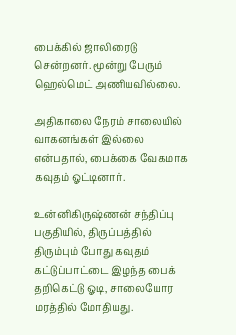பைக்கில் ஜாலிரைடு சென்றனர். மூன்று பேரும் ஹெல்மெட் அணியவில்லை.

அதிகாலை நேரம் சாலையில் வாகனங்கள் இல்லை என்பதால், பைக்கை வேகமாக கவுதம் ஓட்டினார்.

உன்னிகிருஷ்ணன் சந்திப்பு பகுதியில், திருப்பத்தில் திரும்பும் போது கவுதம் கட்டுப்பாட்டை இழந்த பைக் தறிகெட்டு ஓடி, சாலையோர மரத்தில் மோதியது.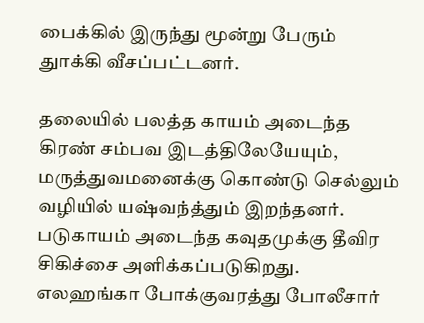பைக்கில் இருந்து மூன்று பேரும் துாக்கி வீசப்பட்டனர்.

தலையில் பலத்த காயம் அடைந்த கிரண் சம்பவ இடத்திலேயேயும், மருத்துவமனைக்கு கொண்டு செல்லும் வழியில் யஷ்வந்த்தும் இறந்தனர். படுகாயம் அடைந்த கவுதமுக்கு தீவிர சிகிச்சை அளிக்கப்படுகிறது. எலஹங்கா போக்குவரத்து போலீசார்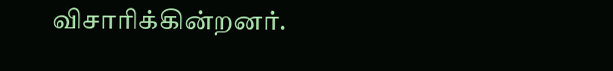விசாரிக்கின்றனர்.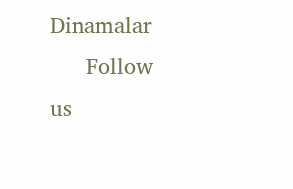Dinamalar
      Follow us